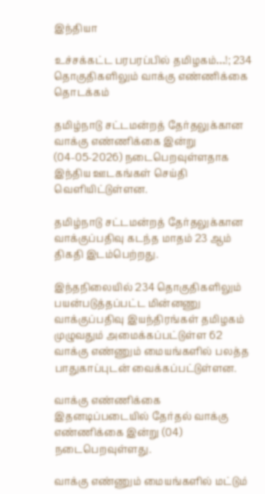இந்தியா

உச்சக்கட்ட பரபரப்பில் தமிழகம்…!; 234 தொகுதிகளிலும் வாக்கு எண்ணிக்கை தொடக்கம்

தமிழ்நாடு சட்டமன்றத் தேர்தலுக்கான வாக்கு எண்ணிக்கை இன்று (04-05-2026) நடைபெறவுள்ளதாக இந்திய ஊடகங்கள் செய்தி வெளியிட்டுள்ளன.

தமிழ்நாடு சட்டமன்றத் தேர்தலுக்கான வாக்குப்பதிவு கடந்த மாதம் 23 ஆம் திகதி இடம்பெற்றது.

இந்தநிலையில் 234 தொகுதிகளிலும் பயன்படுத்தப்பட்ட மின்னணு வாக்குப்பதிவு இயந்திரங்கள் தமிழகம் முழுவதும் அமைக்கப்பட்டுள்ள 62 வாக்கு எண்ணும் மையங்களில் பலத்த பாதுகாப்புடன் வைக்கப்பட்டுள்ளன.

வாக்கு எண்ணிக்கை
இதனடிப்படையில் தேர்தல் வாக்கு எண்ணிக்கை இன்று (04) நடைபெறவுள்ளது.

வாக்கு எண்ணும் மையங்களில் மட்டும்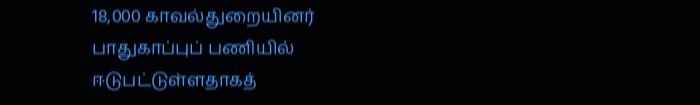18,000 காவல்துறையினர் பாதுகாப்புப் பணியில் ஈடுபட்டுள்ளதாகத்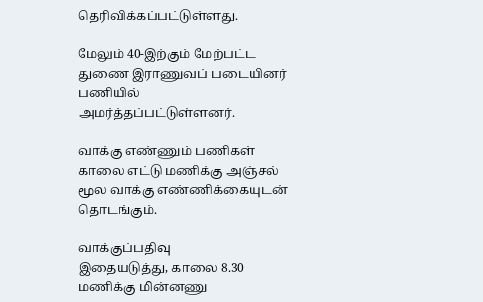தெரிவிக்கப்பட்டுள்ளது.

மேலும் 40-இற்கும் மேற்பட்ட துணை இராணுவப் படையினர் பணியில் அமர்த்தப்பட்டுள்ளனர்.

வாக்கு எண்ணும் பணிகள் காலை எட்டு மணிக்கு அஞ்சல் மூல வாக்கு எண்ணிக்கையுடன் தொடங்கும்.

வாக்குப்பதிவு
இதையடுத்து, காலை 8.30 மணிக்கு மின்னணு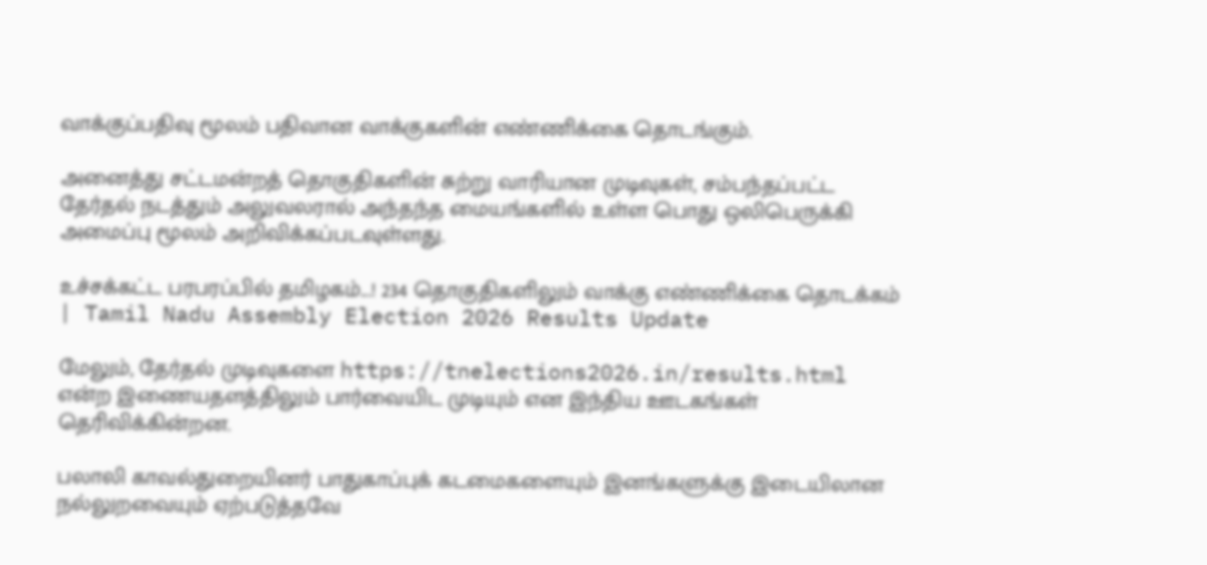வாக்குப்பதிவு மூலம் பதிவான வாக்குகளின் எண்ணிக்கை தொடங்கும்.

அனைத்து சட்டமன்றத் தொகுதிகளின் சுற்று வாரியான முடிவுகள், சம்பந்தப்பட்ட தேர்தல் நடத்தும் அலுவலரால் அந்தந்த மையங்களில் உள்ள பொது ஒலிபெருக்கி அமைப்பு மூலம் அறிவிக்கப்படவுள்ளது.

உச்சக்கட்ட பரபரப்பில் தமிழகம்...! 234 தொகுதிகளிலும் வாக்கு எண்ணிக்கை தொடக்கம் | Tamil Nadu Assembly Election 2026 Results Update

மேலும், தேர்தல் முடிவுகளை https://tnelections2026.in/results.html என்ற இணையதளத்திலும் பார்வையிட முடியும் என இந்திய ஊடகங்கள் தெரிவிக்கின்றன.

பலாலி காவல்துறையினர் பாதுகாப்புக் கடமைகளையும் இனங்களுக்கு இடையிலான நல்லுறவையும் ஏற்படுத்தவே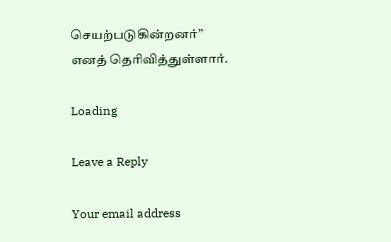செயற்படுகின்றனர்” எனத் தெரிவித்துள்ளார்.

Loading

Leave a Reply

Your email address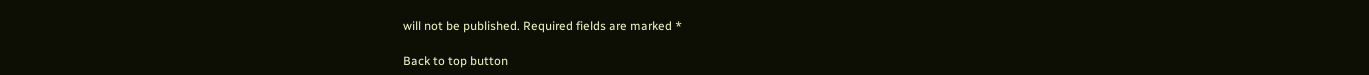will not be published. Required fields are marked *

Back to top button